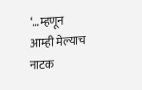‘…म्हणून आम्ही मेल्याच नाटक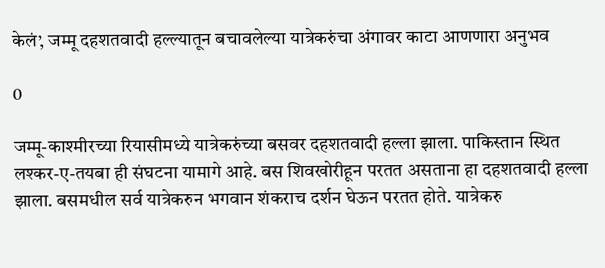केलं’, जम्मू दहशतवादी हल्ल्यातून बचावलेल्या यात्रेकरुंचा अंगावर काटा आणणारा अनुभव

0

जम्मू-काश्मीरच्या रियासीमध्ये यात्रेकरुंच्या बसवर दहशतवादी हल्ला झाला. पाकिस्तान स्थित लश्कर-ए-तयबा ही संघटना यामागे आहे. बस शिवखोरीहून परतत असताना हा दहशतवादी हल्ला झाला. बसमधील सर्व यात्रेकरुन भगवान शंकराच दर्शन घेऊन परतत होते. यात्रेकरु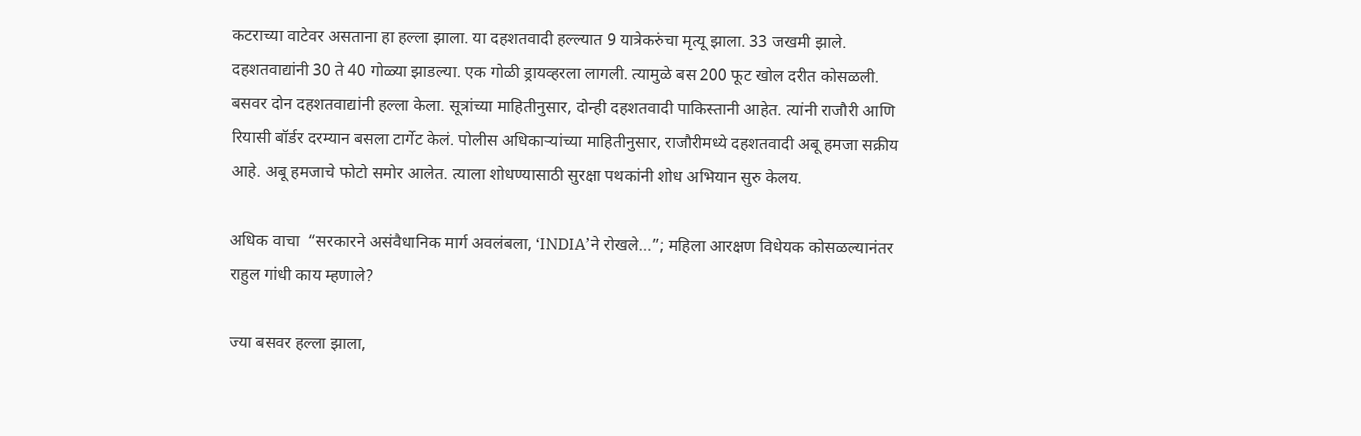कटराच्या वाटेवर असताना हा हल्ला झाला. या दहशतवादी हल्ल्यात 9 यात्रेकरुंचा मृत्यू झाला. 33 जखमी झाले. दहशतवाद्यांनी 30 ते 40 गोळ्या झाडल्या. एक गोळी ड्रायव्हरला लागली. त्यामुळे बस 200 फूट खोल दरीत कोसळली. बसवर दोन दहशतवाद्यांनी हल्ला केला. सूत्रांच्या माहितीनुसार, दोन्ही दहशतवादी पाकिस्तानी आहेत. त्यांनी राजौरी आणि रियासी बॉर्डर दरम्यान बसला टार्गेट केलं. पोलीस अधिकाऱ्यांच्या माहितीनुसार, राजौरीमध्ये दहशतवादी अबू हमजा सक्रीय आहे. अबू हमजाचे फोटो समोर आलेत. त्याला शोधण्यासाठी सुरक्षा पथकांनी शोध अभियान सुरु केलय.

अधिक वाचा  “सरकारने असंवैधानिक मार्ग अवलंबला, ‘INDIA’ने रोखले…”; महिला आरक्षण विधेयक कोसळल्यानंतर राहुल गांधी काय म्हणाले?

ज्या बसवर हल्ला झाला,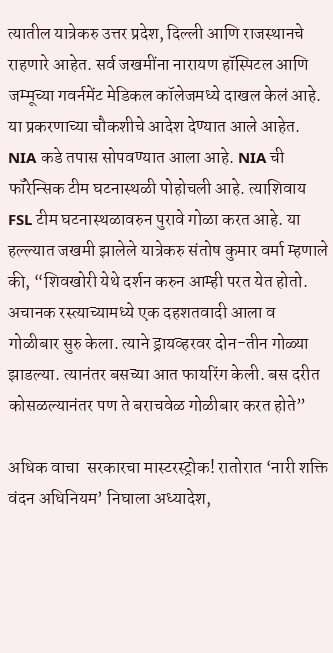त्यातील यात्रेकरु उत्तर प्रदेश, दिल्ली आणि राजस्थानचे राहणारे आहेत. सर्व जखमींना नारायण हॉस्पिटल आणि जम्मूच्या गवर्नमेंट मेडिकल कॉलेजमध्ये दाखल केलं आहे. या प्रकरणाच्या चौकशीचे आदेश देण्यात आले आहेत. NIA कडे तपास सोपवण्यात आला आहे. NIA ची फॉरेन्सिक टीम घटनास्थळी पोहोचली आहे. त्याशिवाय FSL टीम घटनास्थळावरुन पुरावे गोळा करत आहे. या हल्ल्यात जखमी झालेले यात्रेकरु संतोष कुमार वर्मा म्हणाले की, “शिवखोरी येथे दर्शन करुन आम्ही परत येत होतो. अचानक रस्त्याच्यामध्ये एक दहशतवादी आला व गोळीबार सुरु केला. त्याने ड्रायव्हरवर दोन-तीन गोळ्या झाडल्या. त्यानंतर बसच्या आत फायरिंग केली. बस दरीत कोसळल्यानंतर पण ते बराचवेळ गोळीबार करत होते”

अधिक वाचा  सरकारचा मास्टरस्ट्रोक! रातोरात ‘नारी शक्ति वंदन अधिनियम’ निघाला अध्यादेश,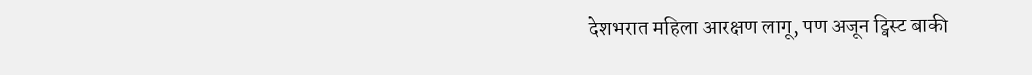देशभरात महिला आरक्षण लागू, पण अजून ट्विस्ट बाकी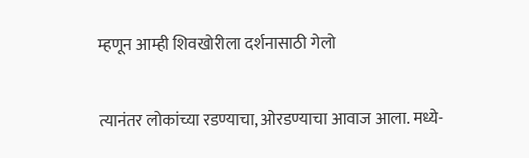म्हणून आम्ही शिवखोरीला दर्शनासाठी गेलो

त्यानंतर लोकांच्या रडण्याचा, ओरडण्याचा आवाज आला. मध्ये-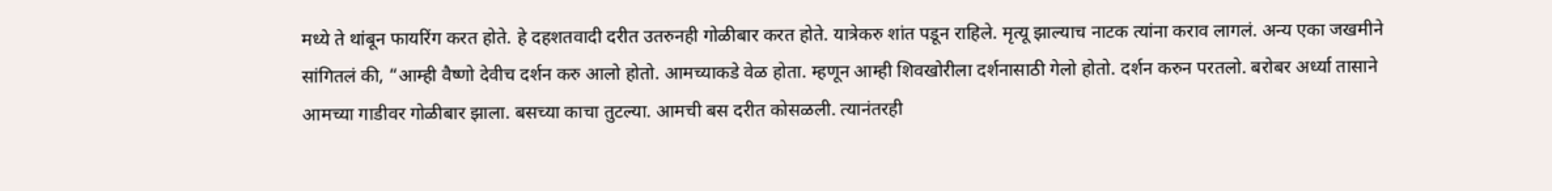मध्ये ते थांबून फायरिंग करत होते. हे दहशतवादी दरीत उतरुनही गोळीबार करत होते. यात्रेकरु शांत पडून राहिले. मृत्यू झाल्याच नाटक त्यांना कराव लागलं. अन्य एका जखमीने सांगितलं की, “आम्ही वैष्णो देवीच दर्शन करु आलो होतो. आमच्याकडे वेळ होता. म्हणून आम्ही शिवखोरीला दर्शनासाठी गेलो होतो. दर्शन करुन परतलो. बरोबर अर्ध्या तासाने आमच्या गाडीवर गोळीबार झाला. बसच्या काचा तुटल्या. आमची बस दरीत कोसळली. त्यानंतरही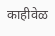काहीवेळ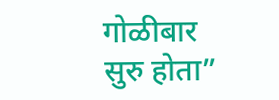गोळीबार सुरु होता”